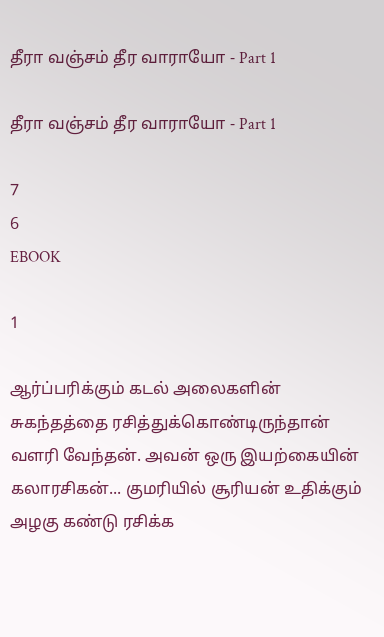தீரா வஞ்சம் தீர வாராயோ - Part 1

தீரா வஞ்சம் தீர வாராயோ - Part 1

7
6
EBOOK

1

ஆர்ப்பரிக்கும் கடல் அலைகளின் சுகந்தத்தை ரசித்துக்கொண்டிருந்தான் வளரி வேந்தன். அவன் ஒரு இயற்கையின் கலாரசிகன்... குமரியில் சூரியன் உதிக்கும் அழகு கண்டு ரசிக்க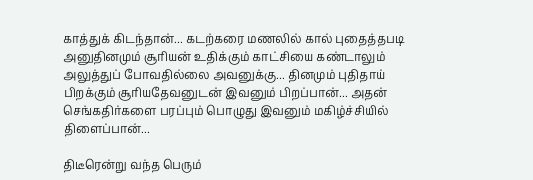காத்துக் கிடந்தான்... கடற்கரை மணலில் கால் புதைத்தபடி அனுதினமும் சூரியன் உதிக்கும் காட்சியை கண்டாலும் அலுத்துப் போவதில்லை அவனுக்கு... தினமும் புதிதாய் பிறக்கும் சூரியதேவனுடன் இவனும் பிறப்பான்... அதன் செங்கதிர்களை பரப்பும் பொழுது இவனும் மகிழ்ச்சியில் திளைப்பான்...

திடீரென்று வந்த பெரும்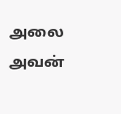அலை அவன்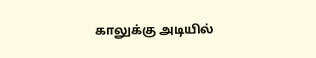காலுக்கு அடியில்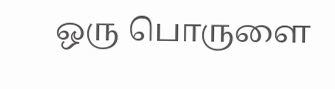ஒரு பொருளை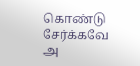கொண்டு சேர்க்கவே அ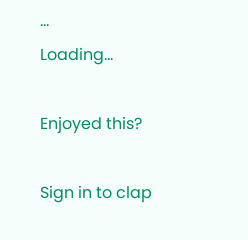...
Loading...

Enjoyed this?

Sign in to clap